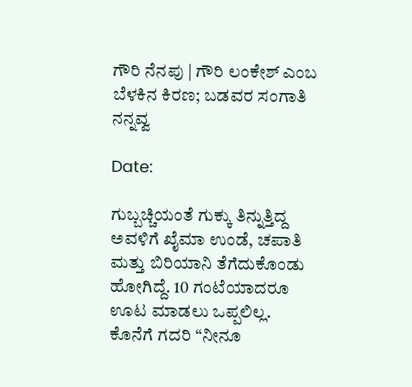ಗೌರಿ ನೆನಪು | ಗೌರಿ ಲಂಕೇಶ್‌ ಎಂಬ ಬೆಳಕಿನ ಕಿರಣ; ಬಡವರ ಸಂಗಾತಿ ನನ್ನವ್ವ

Date:

ಗುಬ್ಬಚ್ಚಿಯಂತೆ ಗುಕ್ಕು ತಿನ್ನುತ್ತಿದ್ದ ಅವಳಿಗೆ ಖೈಮಾ ಉಂಡೆ, ಚಪಾತಿ ಮತ್ತು ಬಿರಿಯಾನಿ ತೆಗೆದುಕೊಂಡು ಹೋಗಿದ್ದೆ. 10 ಗಂಟೆಯಾದರೂ ಊಟ ಮಾಡಲು ಒಪ್ಪಲಿಲ್ಲ. ಕೊನೆಗೆ ಗದರಿ “ನೀನೂ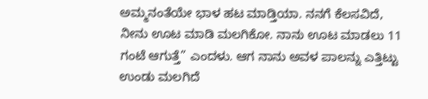ಅಮ್ಮನಂತೆಯೇ ಭಾಳ ಹಟ ಮಾಡ್ತಿಯಾ. ನನಗೆ ಕೆಲಸವಿದೆ, ನೀನು ಊಟ ಮಾಡಿ ಮಲಗಿಕೋ. ನಾನು ಊಟ ಮಾಡಲು 11 ಗಂಟೆ ಆಗುತ್ತೆ” ಎಂದಳು. ಆಗ ನಾನು ಅವಳ ಪಾಲನ್ನು ಎತ್ತಿಟ್ಟು ಉಂಡು ಮಲಗಿದೆ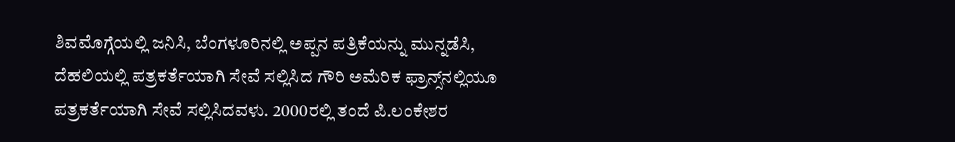ಶಿವಮೊಗ್ಗೆಯಲ್ಲಿ ಜನಿಸಿ, ಬೆಂಗಳೂರಿನಲ್ಲಿ ಅಪ್ಪನ ಪತ್ರಿಕೆಯನ್ನು ಮುನ್ನಡೆಸಿ, ದೆಹಲಿಯಲ್ಲಿ ಪತ್ರಕರ್ತೆಯಾಗಿ ಸೇವೆ ಸಲ್ಲಿಸಿದ ಗೌರಿ ಅಮೆರಿಕ ಫ್ರಾನ್ಸ್‌ನಲ್ಲಿಯೂ ಪತ್ರಕರ್ತೆಯಾಗಿ ಸೇವೆ ಸಲ್ಲಿಸಿದವಳು. 2000ರಲ್ಲಿ ತಂದೆ ಪಿ.ಲಂಕೇಶರ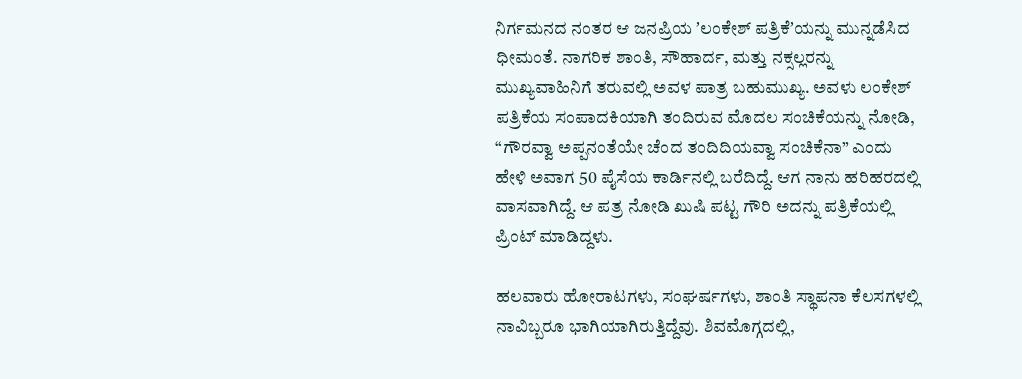ನಿರ್ಗಮನದ ನಂತರ ಆ ಜನಪ್ರಿಯ ʼಲಂಕೇಶ್ ಪತ್ರಿಕೆʼಯನ್ನು ಮುನ್ನಡೆಸಿದ ಧೀಮಂತೆ. ನಾಗರಿಕ ಶಾಂತಿ, ಸೌಹಾರ್ದ, ಮತ್ತು ನಕ್ಸಲ್ಲರನ್ನು ಮುಖ್ಯವಾಹಿನಿಗೆ ತರುವಲ್ಲಿ ಅವಳ ಪಾತ್ರ ಬಹುಮುಖ್ಯ. ಅವಳು ಲಂಕೇಶ್ ಪತ್ರಿಕೆಯ ಸಂಪಾದಕಿಯಾಗಿ ತಂದಿರುವ ಮೊದಲ ಸಂಚಿಕೆಯನ್ನು ನೋಡಿ, “ಗೌರವ್ವಾ ಅಪ್ಪನಂತೆಯೇ ಚೆಂದ ತಂದಿದಿಯವ್ವಾ ಸಂಚಿಕೆನಾ” ಎಂದು ಹೇಳಿ ಅವಾಗ 50 ಪೈಸೆಯ ಕಾರ್ಡಿನಲ್ಲಿ ಬರೆದಿದ್ದೆ. ಆಗ ನಾನು ಹರಿಹರದಲ್ಲಿ ವಾಸವಾಗಿದ್ದೆ. ಆ ಪತ್ರ ನೋಡಿ ಖುಷಿ ಪಟ್ಟ ಗೌರಿ ಅದನ್ನು ಪತ್ರಿಕೆಯಲ್ಲಿ ಪ್ರಿಂಟ್ ಮಾಡಿದ್ದಳು.

ಹಲವಾರು ಹೋರಾಟಗಳು, ಸಂಘರ್ಷಗಳು, ಶಾಂತಿ ಸ್ಥಾಪನಾ ಕೆಲಸಗಳಲ್ಲಿ ನಾವಿಬ್ಬರೂ ಭಾಗಿಯಾಗಿರುತ್ತಿದ್ದೆವು. ಶಿವಮೊಗ್ಗದಲ್ಲಿ,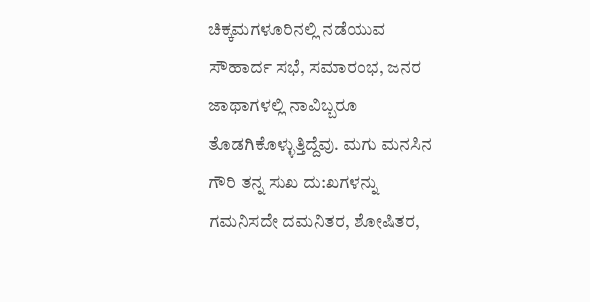ಚಿಕ್ಕಮಗಳೂರಿನಲ್ಲಿ ನಡೆಯುವ ಸೌಹಾರ್ದ ಸಭೆ, ಸಮಾರಂಭ, ಜನರ ಜಾಥಾಗಳಲ್ಲಿ ನಾವಿಬ್ಬರೂ ತೊಡಗಿಕೊಳ್ಳುತ್ತಿದ್ದೆವು. ಮಗು ಮನಸಿನ ಗೌರಿ ತನ್ನ ಸುಖ ದು:ಖಗಳನ್ನು ಗಮನಿಸದೇ ದಮನಿತರ, ಶೋಷಿತರ,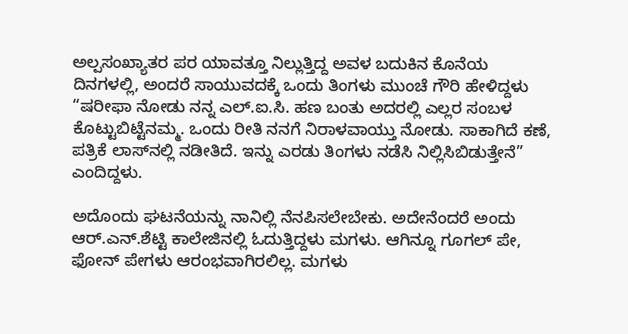ಅಲ್ಪಸಂಖ್ಯಾತರ ಪರ ಯಾವತ್ತೂ ನಿಲ್ಲುತ್ತಿದ್ದ ಅವಳ ಬದುಕಿನ ಕೊನೆಯ ದಿನಗಳಲ್ಲಿ, ಅಂದರೆ ಸಾಯುವದಕ್ಕೆ ಒಂದು ತಿಂಗಳು ಮುಂಚೆ ಗೌರಿ ಹೇಳಿದ್ದಳು “ಷರೀಫಾ ನೋಡು ನನ್ನ ಎಲ್.ಐ.ಸಿ. ಹಣ ಬಂತು ಅದರಲ್ಲಿ ಎಲ್ಲರ ಸಂಬಳ ಕೊಟ್ಟುಬಿಟ್ಟೆನಮ್ಮ. ಒಂದು ರೀತಿ ನನಗೆ ನಿರಾಳವಾಯ್ತು ನೋಡು. ಸಾಕಾಗಿದೆ ಕಣೆ, ಪತ್ರಿಕೆ ಲಾಸ್‍ನಲ್ಲಿ ನಡೀತಿದೆ. ಇನ್ನು ಎರಡು ತಿಂಗಳು ನಡೆಸಿ ನಿಲ್ಲಿಸಿಬಿಡುತ್ತೇನೆ” ಎಂದಿದ್ದಳು.

ಅದೊಂದು ಘಟನೆಯನ್ನು ನಾನಿಲ್ಲಿ ನೆನಪಿಸಲೇಬೇಕು. ಅದೇನೆಂದರೆ ಅಂದು ಆರ್.ಎನ್.ಶೆಟ್ಟಿ ಕಾಲೇಜಿನಲ್ಲಿ ಓದುತ್ತಿದ್ದಳು ಮಗಳು. ಆಗಿನ್ನೂ ಗೂಗಲ್ ಪೇ, ಫೋನ್ ಪೇಗಳು ಆರಂಭವಾಗಿರಲಿಲ್ಲ. ಮಗಳು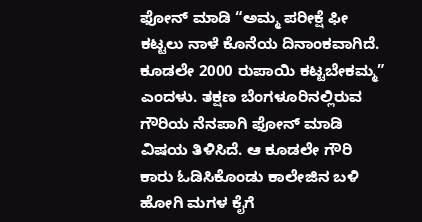ಫೋನ್ ಮಾಡಿ “ಅಮ್ಮ ಪರೀಕ್ಷೆ ಫೀ ಕಟ್ಟಲು ನಾಳೆ ಕೊನೆಯ ದಿನಾಂಕವಾಗಿದೆ. ಕೂಡಲೇ 2000 ರುಪಾಯಿ ಕಟ್ಟಬೇಕಮ್ಮ” ಎಂದಳು. ತಕ್ಷಣ ಬೆಂಗಳೂರಿನಲ್ಲಿರುವ ಗೌರಿಯ ನೆನಪಾಗಿ ಫೋನ್ ಮಾಡಿ ವಿಷಯ ತಿಳಿಸಿದೆ. ಆ ಕೂಡಲೇ ಗೌರಿ ಕಾರು ಓಡಿಸಿಕೊಂಡು ಕಾಲೇಜಿನ ಬಳಿ ಹೋಗಿ ಮಗಳ ಕೈಗೆ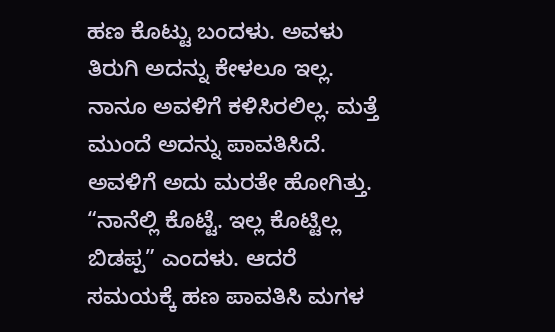ಹಣ ಕೊಟ್ಟು ಬಂದಳು. ಅವಳು ತಿರುಗಿ ಅದನ್ನು ಕೇಳಲೂ ಇಲ್ಲ. ನಾನೂ ಅವಳಿಗೆ ಕಳಿಸಿರಲಿಲ್ಲ. ಮತ್ತೆ ಮುಂದೆ ಅದನ್ನು ಪಾವತಿಸಿದೆ. ಅವಳಿಗೆ ಅದು ಮರತೇ ಹೋಗಿತ್ತು. “ನಾನೆಲ್ಲಿ ಕೊಟ್ಟೆ. ಇಲ್ಲ ಕೊಟ್ಟಿಲ್ಲ ಬಿಡಪ್ಪ” ಎಂದಳು. ಆದರೆ ಸಮಯಕ್ಕೆ ಹಣ ಪಾವತಿಸಿ ಮಗಳ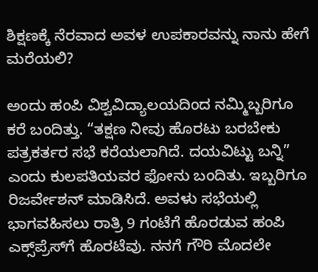ಶಿಕ್ಷಣಕ್ಕೆ ನೆರವಾದ ಅವಳ ಉಪಕಾರವನ್ನು ನಾನು ಹೇಗೆ ಮರೆಯಲಿ?

ಅಂದು ಹಂಪಿ ವಿಶ್ವವಿದ್ಯಾಲಯದಿಂದ ನಮ್ಮಿಬ್ಬರಿಗೂ ಕರೆ ಬಂದಿತ್ತು. “ತಕ್ಷಣ ನೀವು ಹೊರಟು ಬರಬೇಕು ಪತ್ರಕರ್ತರ ಸಭೆ ಕರೆಯಲಾಗಿದೆ. ದಯವಿಟ್ಟು ಬನ್ನಿ” ಎಂದು ಕುಲಪತಿಯವರ ಫೋನು ಬಂದಿತು. ಇಬ್ಬರಿಗೂ ರಿಜರ್ವೇಶನ್ ಮಾಡಿಸಿದೆ. ಅವಳು ಸಭೆಯಲ್ಲಿ ಭಾಗವಹಿಸಲು ರಾತ್ರಿ 9 ಗಂಟೆಗೆ ಹೊರಡುವ ಹಂಪಿ ಎಕ್ಸ್‌ಪ್ರೆಸ್‌ಗೆ ಹೊರಟೆವು. ನನಗೆ ಗೌರಿ ಮೊದಲೇ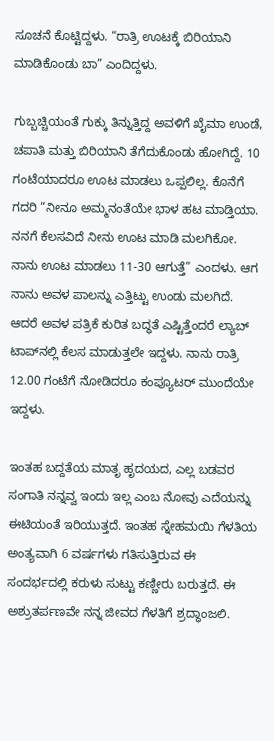ಸೂಚನೆ ಕೊಟ್ಟಿದ್ದಳು. “ರಾತ್ರಿ ಊಟಕ್ಕೆ ಬಿರಿಯಾನಿ ಮಾಡಿಕೊಂಡು ಬಾ” ಎಂದಿದ್ದಳು.

ಗುಬ್ಬಚ್ಚಿಯಂತೆ ಗುಕ್ಕು ತಿನ್ನುತ್ತಿದ್ದ ಅವಳಿಗೆ ಖೈಮಾ ಉಂಡೆ, ಚಪಾತಿ ಮತ್ತು ಬಿರಿಯಾನಿ ತೆಗೆದುಕೊಂಡು ಹೋಗಿದ್ದೆ. 10 ಗಂಟೆಯಾದರೂ ಊಟ ಮಾಡಲು ಒಪ್ಪಲಿಲ್ಲ. ಕೊನೆಗೆ ಗದರಿ “ನೀನೂ ಅಮ್ಮನಂತೆಯೇ ಭಾಳ ಹಟ ಮಾಡ್ತಿಯಾ. ನನಗೆ ಕೆಲಸವಿದೆ ನೀನು ಊಟ ಮಾಡಿ ಮಲಗಿಕೋ. ನಾನು ಊಟ ಮಾಡಲು 11-30 ಆಗುತ್ತೆ” ಎಂದಳು. ಆಗ ನಾನು ಅವಳ ಪಾಲನ್ನು ಎತ್ತಿಟ್ಟು ಉಂಡು ಮಲಗಿದೆ. ಆದರೆ ಅವಳ ಪತ್ರಿಕೆ ಕುರಿತ ಬದ್ಧತೆ ಎಷ್ಟಿತ್ತೆಂದರೆ ಲ್ಯಾಬ್ ಟಾಪ್‍ನಲ್ಲಿ ಕೆಲಸ ಮಾಡುತ್ತಲೇ ಇದ್ದಳು. ನಾನು ರಾತ್ರಿ 12.00 ಗಂಟೆಗೆ ನೋಡಿದರೂ ಕಂಪ್ಯೂಟರ್ ಮುಂದೆಯೇ ಇದ್ದಳು.

ಇಂತಹ ಬದ್ದತೆಯ ಮಾತೃ ಹೃದಯದ, ಎಲ್ಲ ಬಡವರ ಸಂಗಾತಿ ನನ್ನವ್ವ ಇಂದು ಇಲ್ಲ ಎಂಬ ನೋವು ಎದೆಯನ್ನು ಈಟಿಯಂತೆ ಇರಿಯುತ್ತದೆ. ಇಂತಹ ಸ್ನೇಹಮಯಿ ಗೆಳತಿಯ ಅಂತ್ಯವಾಗಿ 6 ವರ್ಷಗಳು ಗತಿಸುತ್ತಿರುವ ಈ ಸಂದರ್ಭದಲ್ಲಿ ಕರುಳು ಸುಟ್ಟು ಕಣ್ಣೀರು ಬರುತ್ತದೆ. ಈ ಅಶ್ರುತರ್ಪಣವೇ ನನ್ನ ಜೀವದ ಗೆಳತಿಗೆ ಶ್ರದ್ಧಾಂಜಲಿ.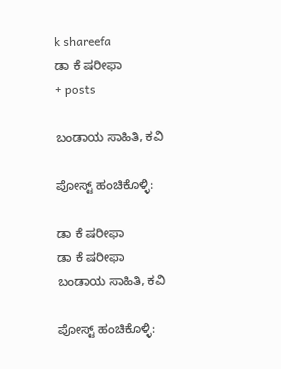k shareefa
ಡಾ ಕೆ ಷರೀಫಾ
+ posts

ಬಂಡಾಯ ಸಾಹಿತಿ, ಕವಿ

ಪೋಸ್ಟ್ ಹಂಚಿಕೊಳ್ಳಿ:

ಡಾ ಕೆ ಷರೀಫಾ
ಡಾ ಕೆ ಷರೀಫಾ
ಬಂಡಾಯ ಸಾಹಿತಿ, ಕವಿ

ಪೋಸ್ಟ್ ಹಂಚಿಕೊಳ್ಳಿ: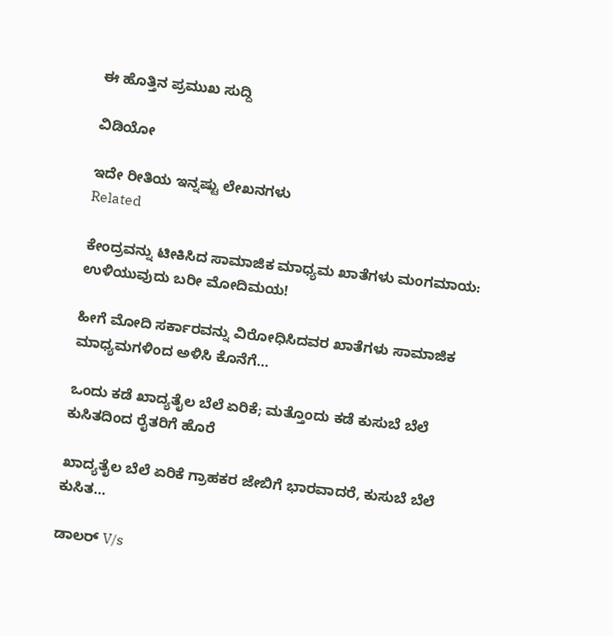ಈ ಹೊತ್ತಿನ ಪ್ರಮುಖ ಸುದ್ದಿ

ವಿಡಿಯೋ

ಇದೇ ರೀತಿಯ ಇನ್ನಷ್ಟು ಲೇಖನಗಳು
Related

ಕೇಂದ್ರವನ್ನು ಟೀಕಿಸಿದ ಸಾಮಾಜಿಕ ಮಾಧ್ಯಮ ಖಾತೆಗಳು ಮಂಗಮಾಯ: ಉಳಿಯುವುದು ಬರೀ ಮೋದಿಮಯ!

ಹೀಗೆ ಮೋದಿ ಸರ್ಕಾರವನ್ನು ವಿರೋಧಿಸಿದವರ ಖಾತೆಗಳು ಸಾಮಾಜಿಕ ಮಾಧ್ಯಮಗಳಿಂದ ಅಳಿಸಿ ಕೊನೆಗೆ...

ಒಂದು ಕಡೆ ಖಾದ್ಯತೈಲ ಬೆಲೆ ಏರಿಕೆ; ಮತ್ತೊಂದು ಕಡೆ ಕುಸುಬೆ ಬೆಲೆ ಕುಸಿತದಿಂದ ರೈತರಿಗೆ ಹೊರೆ

ಖಾದ್ಯತೈಲ ಬೆಲೆ ಏರಿಕೆ ಗ್ರಾಹಕರ ಜೇಬಿಗೆ ಭಾರವಾದರೆ, ಕುಸುಬೆ ಬೆಲೆ ಕುಸಿತ...

ಡಾಲರ್ V/s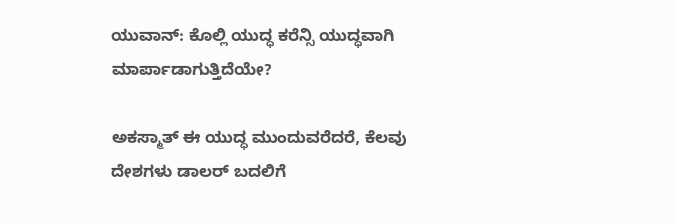ಯುವಾನ್: ಕೊಲ್ಲಿ ಯುದ್ಧ ಕರೆನ್ಸಿ ಯುದ್ಧವಾಗಿ ಮಾರ್ಪಾಡಾಗುತ್ತಿದೆಯೇ?

ಅಕಸ್ಮಾತ್ ಈ ಯುದ್ಧ ಮುಂದುವರೆದರೆ, ಕೆಲವು ದೇಶಗಳು ಡಾಲರ್ ಬದಲಿಗೆ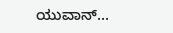ಯುವಾನ್...